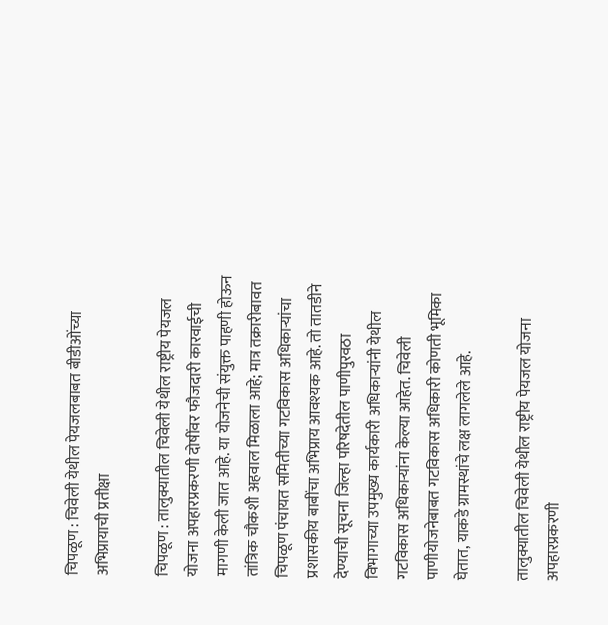चिपळूण : चिवेली येथील पेयजलबाबत बीडीओंच्या अभिप्रायाची प्रतीक्षा

चिपळूण : तालुक्यातील चिवेली येथील राष्ट्रीय पेयजल योजना अपहारप्रकरणी दोषींवर फौजदारी कारवाईची मागणी केली जात आहे. या योजनेची संयुक्त पाहणी होऊन तांत्रिक चौकशी अहवाल मिळाला आहे; मात्र तक्रारीबावत चिपळूण पंचायत समितीच्या गटविकास अधिकाऱ्यांचा प्रशासकीय बाबींचा अभिप्राय आवश्यक आहे. तो तातडीने देण्याची सूचना जिल्हा परिषदेतील पाणीपुरवठा विभागाच्या उपमुख्य कार्यकारी अधिकाऱ्यांनी येथील गटविकास अधिकाऱ्यांना केल्या आहेत. चिवेली पाणीयोजनेबाबत गटविकास अधिकारी कोणती भूमिका घेतात, याकडे ग्रामस्थांचे लक्ष लागलेले आहे.

तालुक्यातील चिवेली येथील राष्ट्रीय पेयजल योजना अपहारप्रकरणी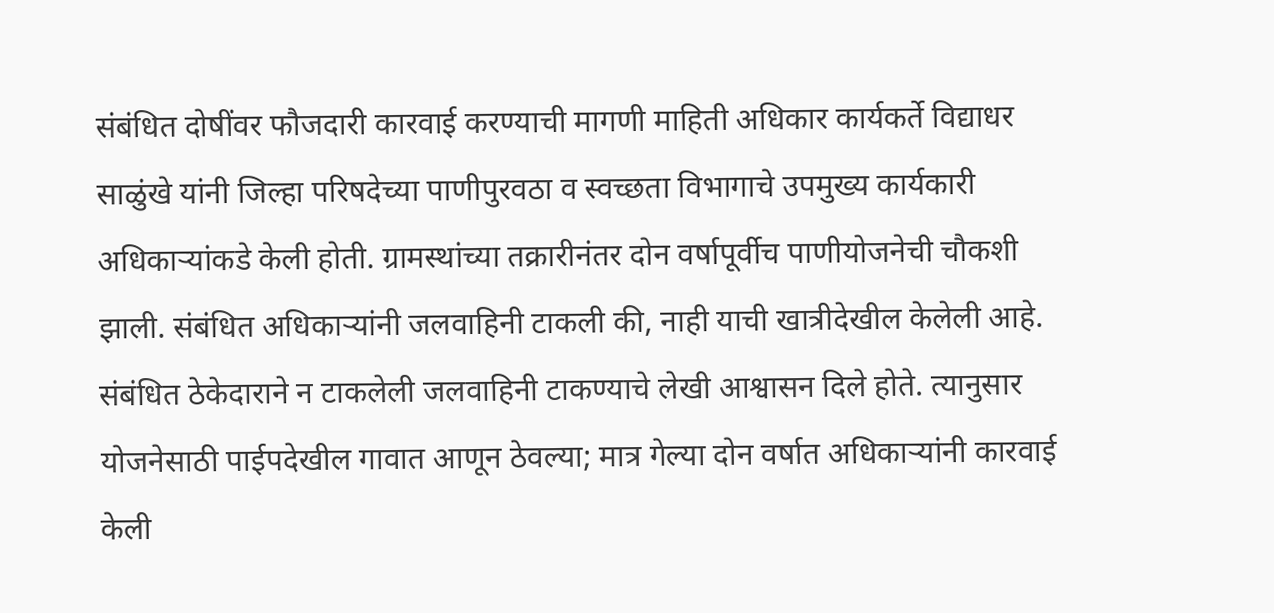संबंधित दोषींवर फौजदारी कारवाई करण्याची मागणी माहिती अधिकार कार्यकर्ते विद्याधर साळुंखे यांनी जिल्हा परिषदेच्या पाणीपुरवठा व स्वच्छता विभागाचे उपमुख्य कार्यकारी अधिकाऱ्यांकडे केली होती. ग्रामस्थांच्या तक्रारीनंतर दोन वर्षापूर्वीच पाणीयोजनेची चौकशी झाली. संबंधित अधिकाऱ्यांनी जलवाहिनी टाकली की, नाही याची खात्रीदेखील केलेली आहे. संबंधित ठेकेदाराने न टाकलेली जलवाहिनी टाकण्याचे लेखी आश्वासन दिले होते. त्यानुसार योजनेसाठी पाईपदेखील गावात आणून ठेवल्या; मात्र गेल्या दोन वर्षात अधिकाऱ्यांनी कारवाई केली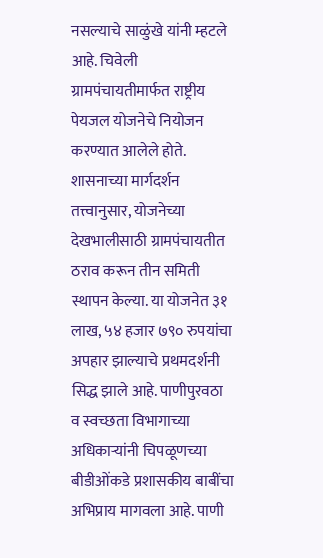नसल्याचे साळुंखे यांनी म्हटले आहे. चिवेली ग्रामपंचायतीमार्फत राष्ट्रीय पेयजल योजनेचे नियोजन करण्यात आलेले होते. शासनाच्या मार्गदर्शन तत्त्वानुसार, योजनेच्या देखभालीसाठी ग्रामपंचायतीत ठराव करून तीन समिती स्थापन केल्या. या योजनेत ३१ लाख, ५४ हजार ७९० रुपयांचा अपहार झाल्याचे प्रथमदर्शनी सिद्ध झाले आहे. पाणीपुरवठा व स्वच्छता विभागाच्या अधिकाऱ्यांनी चिपळूणच्या बीडीओंकडे प्रशासकीय बाबींचा अभिप्राय मागवला आहे. पाणी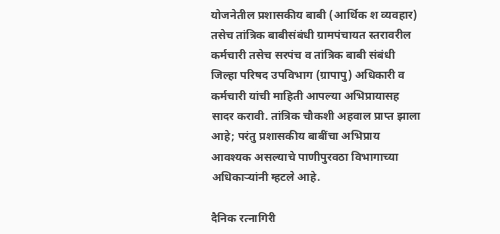योजनेतील प्रशासकीय बाबी (आर्थिक श व्यवहार) तसेच तांत्रिक बाबीसंबंधी ग्रामपंचायत स्तरावरील कर्मचारी तसेच सरपंच व तांत्रिक बाबी संबंधी जिल्हा परिषद उपविभाग (ग्रापापु) अधिकारी व कर्मचारी यांची माहिती आपल्या अभिप्रायासह सादर करावी. तांत्रिक चौकशी अहवाल प्राप्त झाला आहे; परंतु प्रशासकीय बाबींचा अभिप्राय आवश्यक असल्याचे पाणीपुरवठा विभागाच्या अधिकाऱ्यांनी म्हटले आहे.

दैनिक रत्नागिरी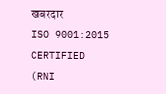खबरदार
ISO 9001:2015 CERTIFIED
(RNI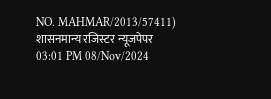NO. MAHMAR/2013/57411)
शासनमान्य रजिस्टर न्यूजपेपर
03:01 PM 08/Nov/2024